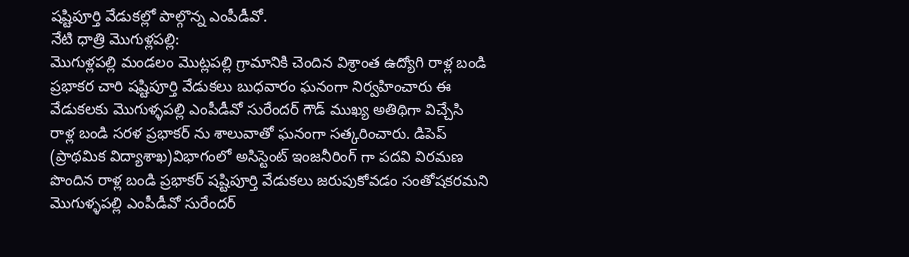షష్టిపూర్తి వేడుకల్లో పాల్గొన్న ఎంపీడీవో.
నేటి ధాత్రి మొగుళ్లపల్లి:
మొగుళ్లపల్లి మండలం మొట్లపల్లి గ్రామానికి చెందిన విశ్రాంత ఉద్యోగి రాళ్ల బండి ప్రభాకర చారి షష్టిపూర్తి వేడుకలు బుధవారం ఘనంగా నిర్వహించారు ఈ వేడుకలకు మొగుళ్ళపల్లి ఎంపీడీవో సురేందర్ గౌడ్ ముఖ్య అతిథిగా విచ్చేసి రాళ్ల బండి సరళ ప్రభాకర్ ను శాలువాతో ఘనంగా సత్కరించారు. డిపెప్ (ప్రాథమిక విద్యాశాఖ)విభాగంలో అసిస్టెంట్ ఇంజనీరింగ్ గా పదవి విరమణ పొందిన రాళ్ల బండి ప్రభాకర్ షష్టిపూర్తి వేడుకలు జరుపుకోవడం సంతోషకరమని మొగుళ్ళపల్లి ఎంపీడీవో సురేందర్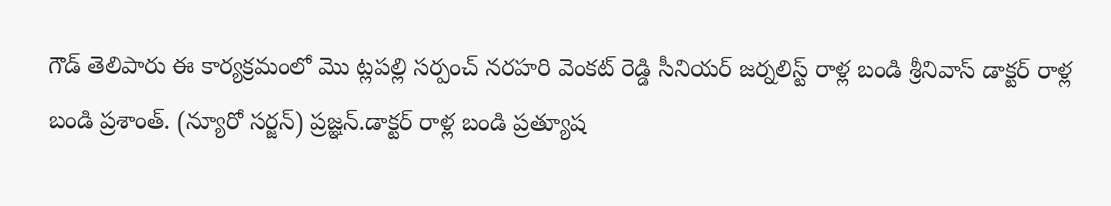గౌడ్ తెలిపారు ఈ కార్యక్రమంలో మొ ట్లపల్లి సర్పంచ్ నరహరి వెంకట్ రెడ్డి సీనియర్ జర్నలిస్ట్ రాళ్ల బండి శ్రీనివాస్ డాక్టర్ రాళ్ల బండి ప్రశాంత్. (న్యూరో సర్జన్) ప్రజ్ఞన్.డాక్టర్ రాళ్ల బండి ప్రత్యూష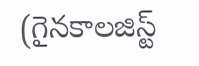(గైనకాలజిస్ట్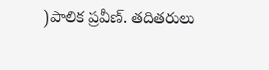)పాలిక ప్రవీణ్. తదితరులు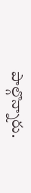పాల్గొన్నారు.